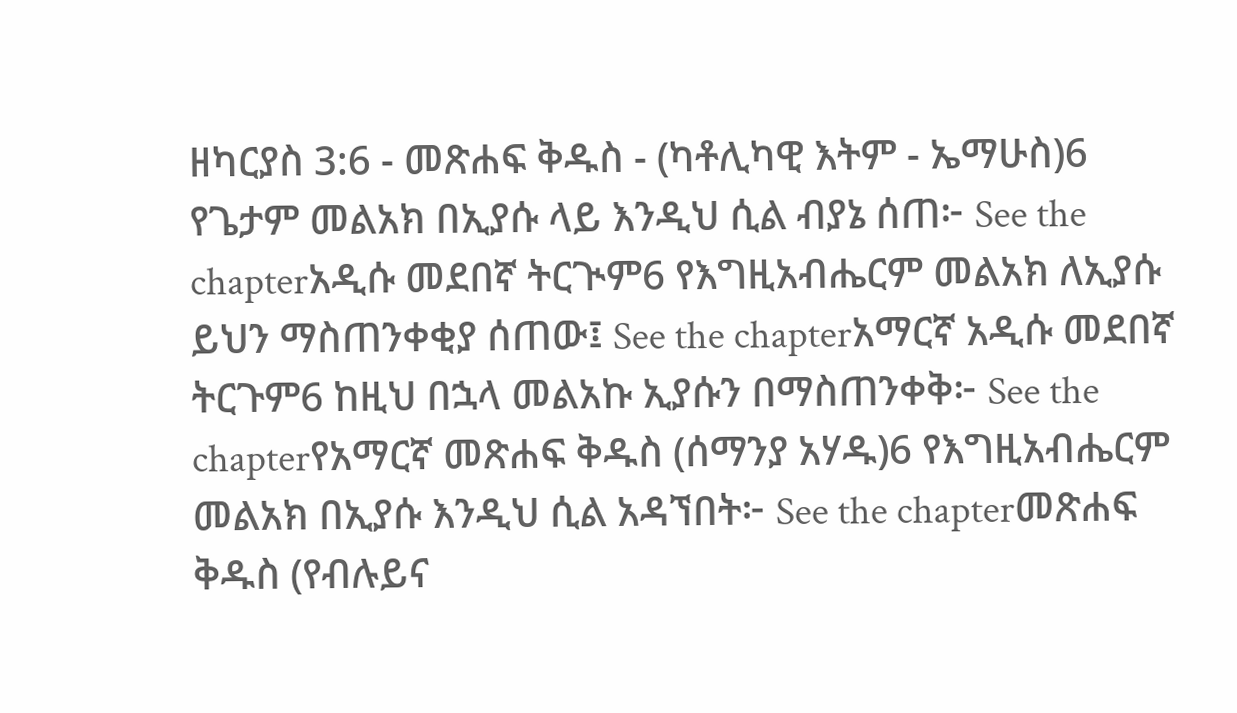ዘካርያስ 3:6 - መጽሐፍ ቅዱስ - (ካቶሊካዊ እትም - ኤማሁስ)6 የጌታም መልአክ በኢያሱ ላይ እንዲህ ሲል ብያኔ ሰጠ፦ See the chapterአዲሱ መደበኛ ትርጒም6 የእግዚአብሔርም መልአክ ለኢያሱ ይህን ማስጠንቀቂያ ሰጠው፤ See the chapterአማርኛ አዲሱ መደበኛ ትርጉም6 ከዚህ በኋላ መልአኩ ኢያሱን በማስጠንቀቅ፦ See the chapterየአማርኛ መጽሐፍ ቅዱስ (ሰማንያ አሃዱ)6 የእግዚአብሔርም መልአክ በኢያሱ እንዲህ ሲል አዳኘበት፦ See the chapterመጽሐፍ ቅዱስ (የብሉይና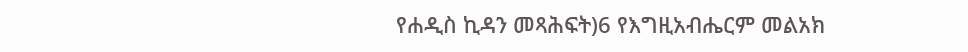የሐዲስ ኪዳን መጻሕፍት)6 የእግዚአብሔርም መልአክ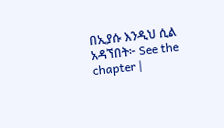በኢያሱ እንዲህ ሲል አዳኘበት፦ See the chapter |